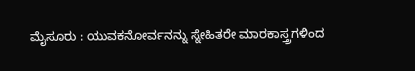ಮೈಸೂರು : ಯುವಕನೋರ್ವನನ್ನು ಸ್ನೇಹಿತರೇ ಮಾರಕಾಸ್ತ್ರಗಳಿಂದ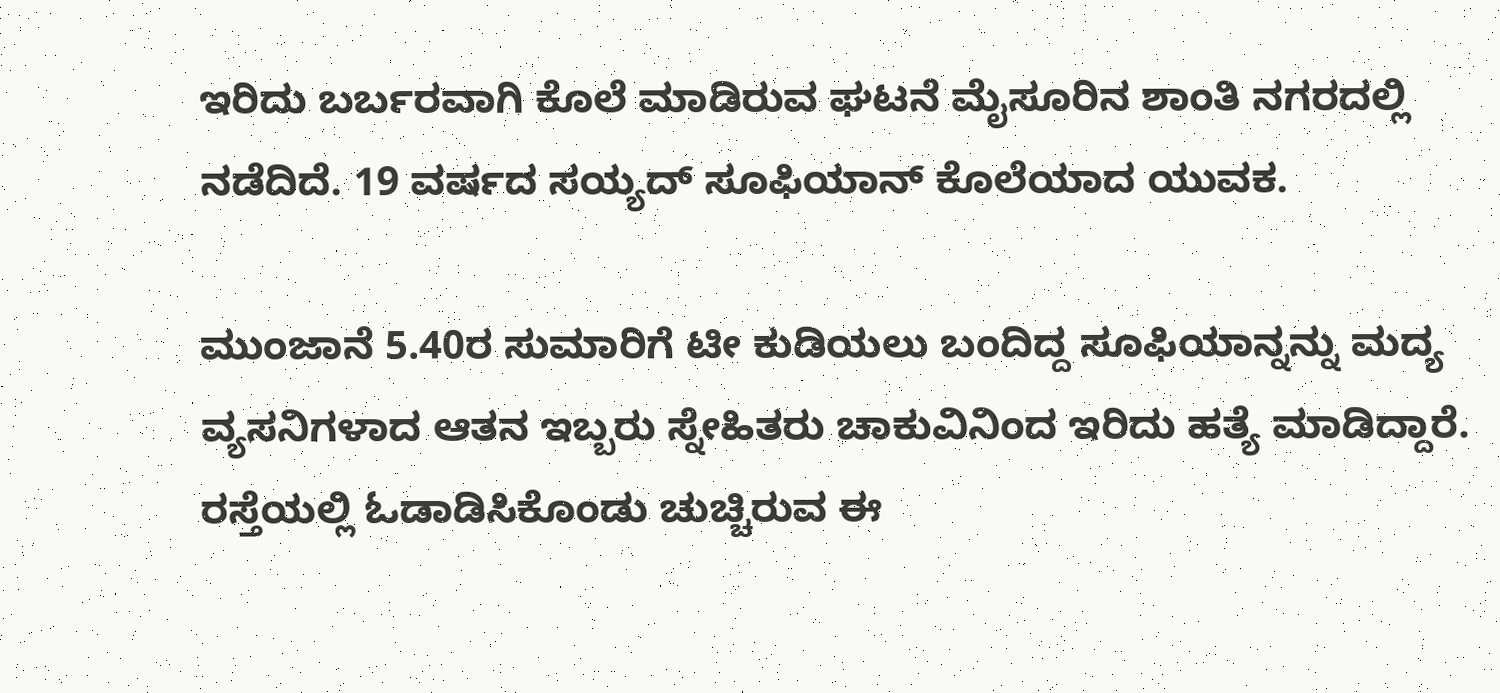ಇರಿದು ಬರ್ಬರವಾಗಿ ಕೊಲೆ ಮಾಡಿರುವ ಘಟನೆ ಮೈಸೂರಿನ ಶಾಂತಿ ನಗರದಲ್ಲಿ ನಡೆದಿದೆ. 19 ವರ್ಷದ ಸಯ್ಯದ್ ಸೂಫಿಯಾನ್ ಕೊಲೆಯಾದ ಯುವಕ.

ಮುಂಜಾನೆ 5.40ರ ಸುಮಾರಿಗೆ ಟೀ ಕುಡಿಯಲು ಬಂದಿದ್ದ ಸೂಫಿಯಾನ್ನನ್ನು ಮದ್ಯ ವ್ಯಸನಿಗಳಾದ ಆತನ ಇಬ್ಬರು ಸ್ನೇಹಿತರು ಚಾಕುವಿನಿಂದ ಇರಿದು ಹತ್ಯೆ ಮಾಡಿದ್ದಾರೆ. ರಸ್ತೆಯಲ್ಲಿ ಓಡಾಡಿಸಿಕೊಂಡು ಚುಚ್ಚಿರುವ ಈ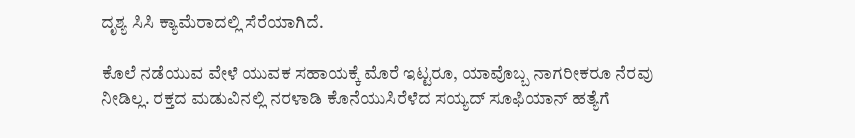ದೃಶ್ಯ ಸಿಸಿ ಕ್ಯಾಮೆರಾದಲ್ಲಿ ಸೆರೆಯಾಗಿದೆ.

ಕೊಲೆ ನಡೆಯುವ ವೇಳೆ ಯುವಕ ಸಹಾಯಕ್ಕೆ ಮೊರೆ ಇಟ್ಟರೂ, ಯಾವೊಬ್ಬ ನಾಗರೀಕರೂ ನೆರವು ನೀಡಿಲ್ಲ. ರಕ್ತದ ಮಡುವಿನಲ್ಲಿ ನರಳಾಡಿ ಕೊನೆಯುಸಿರೆಳೆದ ಸಯ್ಯದ್ ಸೂಫಿಯಾನ್ ಹತ್ಯೆಗೆ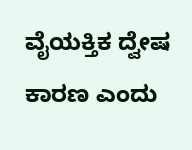ವೈಯಕ್ತಿಕ ದ್ವೇಷ ಕಾರಣ ಎಂದು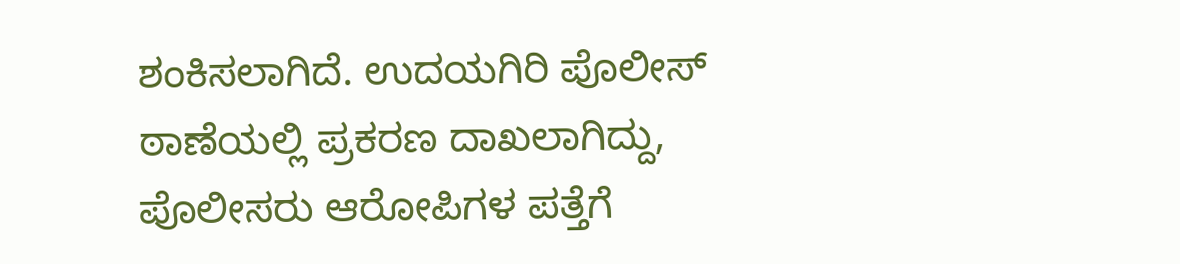ಶಂಕಿಸಲಾಗಿದೆ. ಉದಯಗಿರಿ ಪೊಲೀಸ್ ಠಾಣೆಯಲ್ಲಿ ಪ್ರಕರಣ ದಾಖಲಾಗಿದ್ದು, ಪೊಲೀಸರು ಆರೋಪಿಗಳ ಪತ್ತೆಗೆ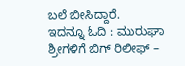ಬಲೆ ಬೀಸಿದ್ದಾರೆ.
ಇದನ್ನೂ ಓದಿ : ಮುರುಘಾ ಶ್ರೀಗಳಿಗೆ ಬಿಗ್ ರಿಲೀಫ್ –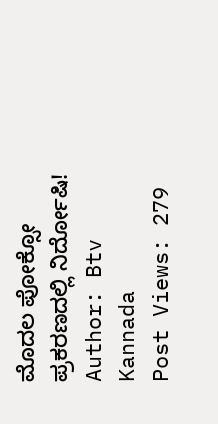ಮೊದಲ ಪೋಕ್ಸೋ ಪ್ರಕರಣದಲ್ಲಿ ನಿರ್ದೋಷಿ!
Author: Btv Kannada
Post Views: 279